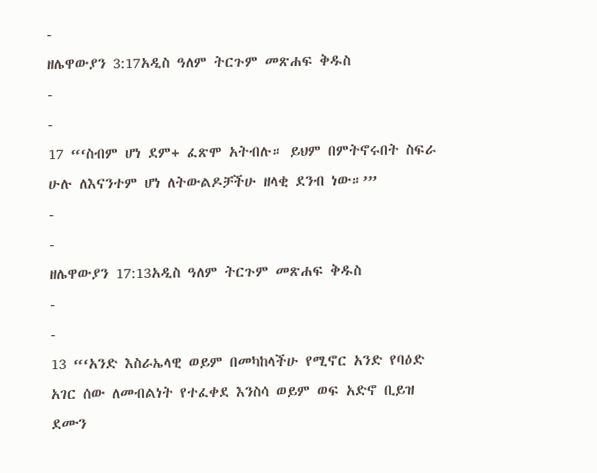-
ዘሌዋውያን 3:17አዲስ ዓለም ትርጉም መጽሐፍ ቅዱስ
-
-
17 “‘ስብም ሆነ ደም+ ፈጽሞ አትብሉ። ይህም በምትኖሩበት ስፍራ ሁሉ ለእናንተም ሆነ ለትውልዶቻችሁ ዘላቂ ደንብ ነው።’”
-
-
ዘሌዋውያን 17:13አዲስ ዓለም ትርጉም መጽሐፍ ቅዱስ
-
-
13 “‘አንድ እስራኤላዊ ወይም በመካከላችሁ የሚኖር አንድ የባዕድ አገር ሰው ለመብልነት የተፈቀደ እንስሳ ወይም ወፍ አድኖ ቢይዝ ደሙን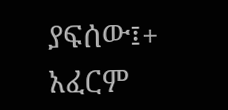ያፍሰው፤+ አፈርም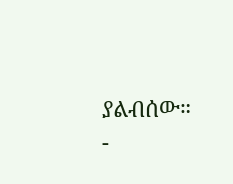ያልብሰው።
-